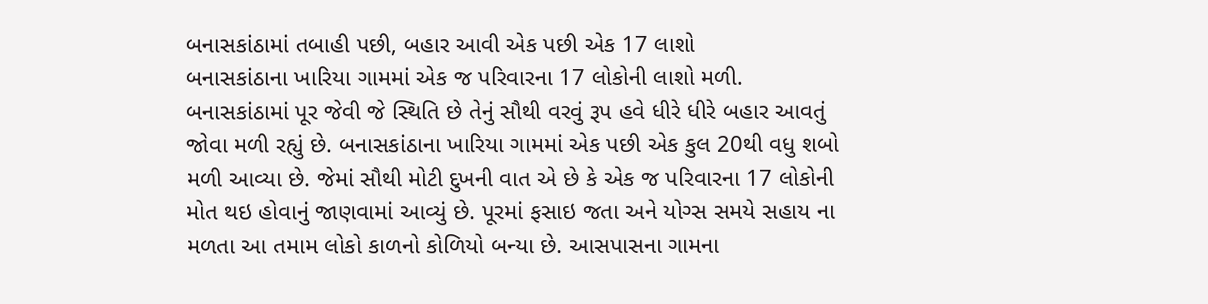બનાસકાંઠામાં તબાહી પછી, બહાર આવી એક પછી એક 17 લાશો
બનાસકાંઠાના ખારિયા ગામમાં એક જ પરિવારના 17 લોકોની લાશો મળી.
બનાસકાંઠામાં પૂર જેવી જે સ્થિતિ છે તેનું સૌથી વરવું રૂપ હવે ધીરે ધીરે બહાર આવતું જોવા મળી રહ્યું છે. બનાસકાંઠાના ખારિયા ગામમાં એક પછી એક કુલ 20થી વધુ શબો મળી આવ્યા છે. જેમાં સૌથી મોટી દુખની વાત એ છે કે એક જ પરિવારના 17 લોકોની મોત થઇ હોવાનું જાણવામાં આવ્યું છે. પૂરમાં ફસાઇ જતા અને યોગ્સ સમયે સહાય ના મળતા આ તમામ લોકો કાળનો કોળિયો બન્યા છે. આસપાસના ગામના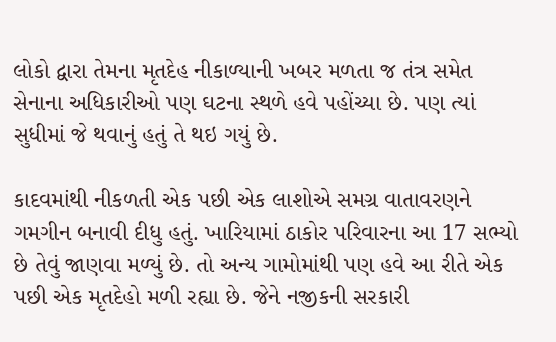લોકો દ્વારા તેમના મૃતદેહ નીકાળ્યાની ખબર મળતા જ તંત્ર સમેત સેનાના અધિકારીઓ પણ ઘટના સ્થળે હવે પહોંચ્યા છે. પણ ત્યાં સુધીમાં જે થવાનું હતું તે થઇ ગયું છે.

કાદવમાંથી નીકળતી એક પછી એક લાશોએ સમગ્ર વાતાવરણને ગમગીન બનાવી દીધુ હતું. ખારિયામાં ઠાકોર પરિવારના આ 17 સભ્યો છે તેવું જાણવા મળ્યું છે. તો અન્ય ગામોમાંથી પણ હવે આ રીતે એક પછી એક મૃતદેહો મળી રહ્યા છે. જેને નજીકની સરકારી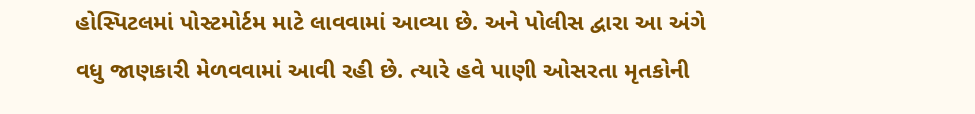હોસ્પિટલમાં પોસ્ટમોર્ટમ માટે લાવવામાં આવ્યા છે. અને પોલીસ દ્વારા આ અંગે વધુ જાણકારી મેળવવામાં આવી રહી છે. ત્યારે હવે પાણી ઓસરતા મૃતકોની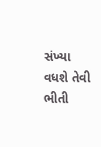સંખ્યા વધશે તેવી ભીતી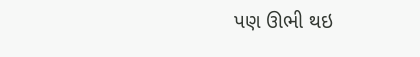પણ ઊભી થઇ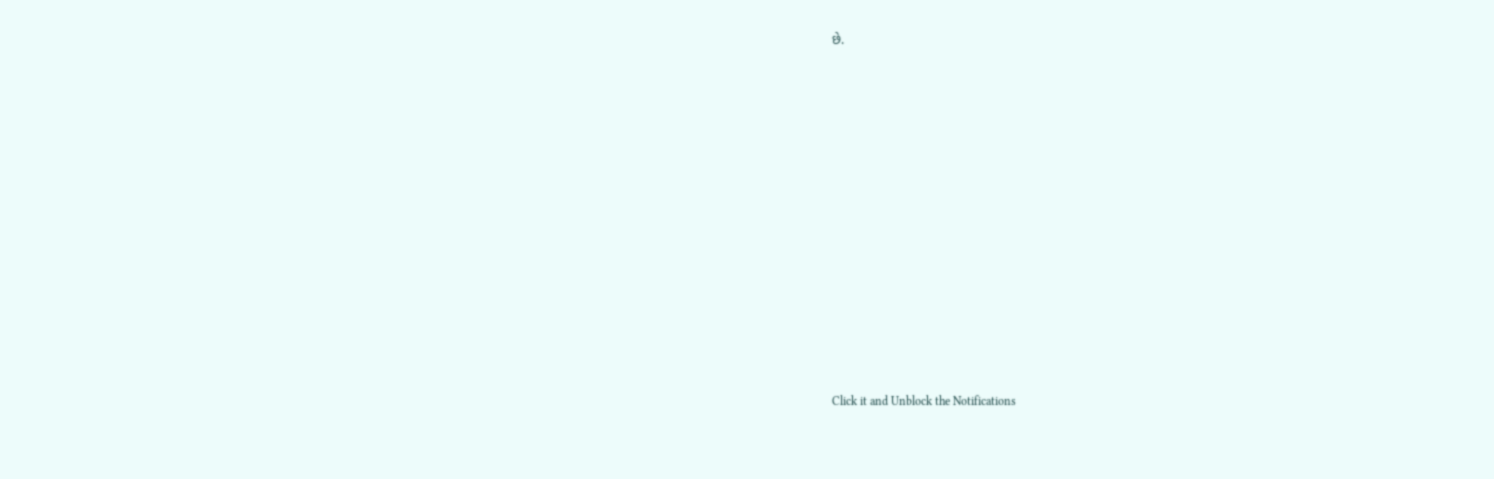છે.













Click it and Unblock the Notifications